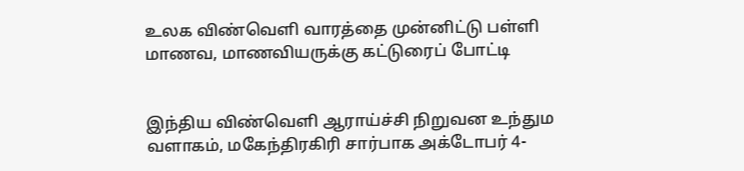உலக விண்வெளி வாரத்தை முன்னிட்டு பள்ளி மாணவ, மாணவியருக்கு கட்டுரைப் போட்டி


இந்திய விண்வெளி ஆராய்ச்சி நிறுவன உந்தும வளாகம், மகேந்திரகிரி சார்பாக அக்டோபர் 4-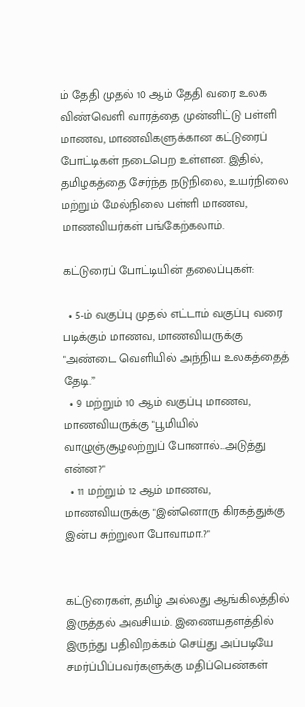ம் தேதி முதல் 10 ஆம் தேதி வரை உலக விண்வெளி வாரத்தை முன்னிட்டு பள்ளி மாணவ, மாணவிகளுக்கான கட்டுரைப் போட்டிகள் நடைபெற உள்ளன. இதில், தமிழகத்தை சேர்ந்த நடுநிலை, உயர்நிலை மற்றும் மேல்நிலை பள்ளி மாணவ, மாணவியர்கள் பங்கேற்கலாம்.

கட்டுரைப் போட்டியின் தலைப்புகள்:

  • 5-ம் வகுப்பு முதல் எட்டாம் வகுப்பு வரை படிக்கும் மாணவ, மாணவியருக்கு "அண்டை வெளியில் அந்நிய உலகத்தைத் தேடி.”
  • 9 மற்றும் 10 ஆம் வகுப்பு மாணவ, மாணவியருக்கு "பூமியில் வாழுஞ்சூழலற்றுப் போனால்...அடுத்து என்ன?"
  • 11 மற்றும் 12 ஆம் மாணவ, மாணவியருக்கு "இன்னொரு கிரகத்துக்கு இன்ப சுற்றுலா போவாமா.?"


கட்டுரைகள், தமிழ் அல்லது ஆங்கிலத்தில் இருத்தல் அவசியம். இணையதளத்தில் இருந்து பதிவிறக்கம் செய்து அப்படியே சமர்ப்பிப்பவர்களுக்கு மதிப்பெண்கள்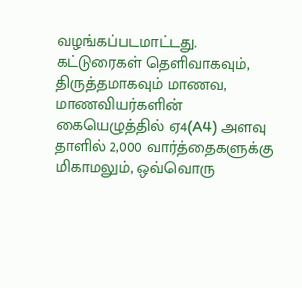வழங்கப்படமாட்டது. கட்டுரைகள் தெளிவாகவும், திருத்தமாகவும் மாணவ, மாணவியர்களின் கையெழுத்தில் ஏ4(A4) அளவு தாளில் 2,000 வார்த்தைகளுக்கு மிகாமலும், ஒவ்வொரு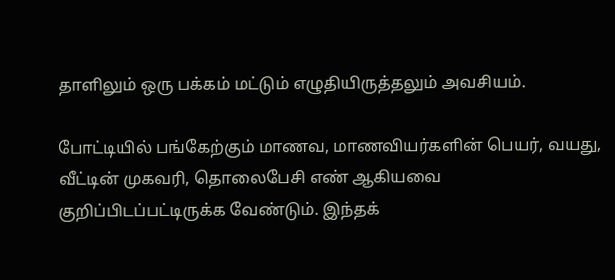தாளிலும் ஒரு பக்கம் மட்டும் எழுதியிருத்தலும் அவசியம்.

போட்டியில் பங்கேற்கும் மாணவ, மாணவியர்களின் பெயர், வயது, வீட்டின் முகவரி, தொலைபேசி எண் ஆகியவை குறிப்பிடப்பட்டிருக்க வேண்டும். இந்தக்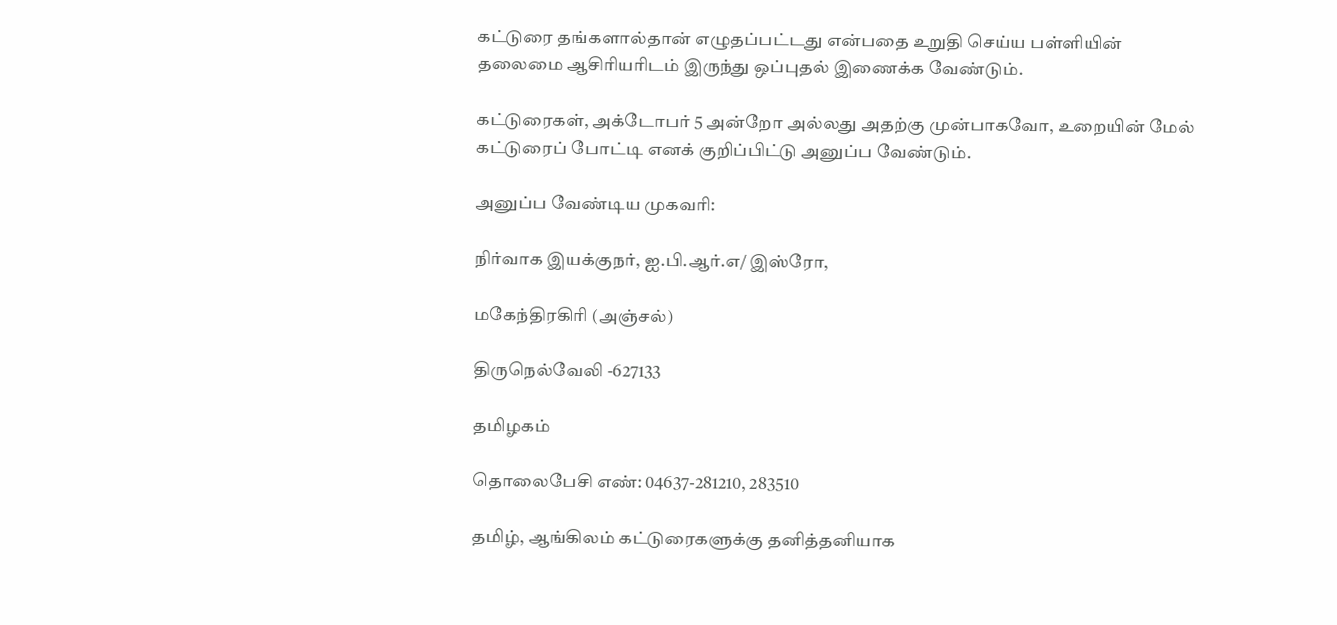கட்டுரை தங்களால்தான் எழுதப்பட்டது என்பதை உறுதி செய்ய பள்ளியின் தலைமை ஆசிரியரிடம் இருந்து ஒப்புதல் இணைக்க வேண்டும்.

கட்டுரைகள், அக்டோபர் 5 அன்றோ அல்லது அதற்கு முன்பாகவோ, உறையின் மேல் கட்டுரைப் போட்டி எனக் குறிப்பிட்டு அனுப்ப வேண்டும்.

அனுப்ப வேண்டிய முகவரி:

நிர்வாக இயக்குநர், ஐ.பி.ஆர்.எ/ இஸ்ரோ,

மகேந்திரகிரி (அஞ்சல்)

திருநெல்வேலி -627133

தமிழகம்

தொலைபேசி எண்: 04637-281210, 283510

தமிழ், ஆங்கிலம் கட்டுரைகளுக்கு தனித்தனியாக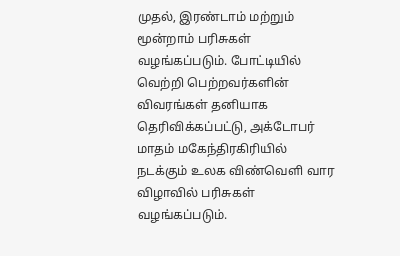முதல், இரண்டாம் மற்றும் மூன்றாம் பரிசுகள் வழங்கப்படும். போட்டியில் வெற்றி பெற்றவர்களின் விவரங்கள் தனியாக தெரிவிக்கப்பட்டு, அக்டோபர் மாதம் மகேந்திரகிரியில் நடக்கும் உலக விண்வெளி வார விழாவில் பரிசுகள் வழங்கப்படும்.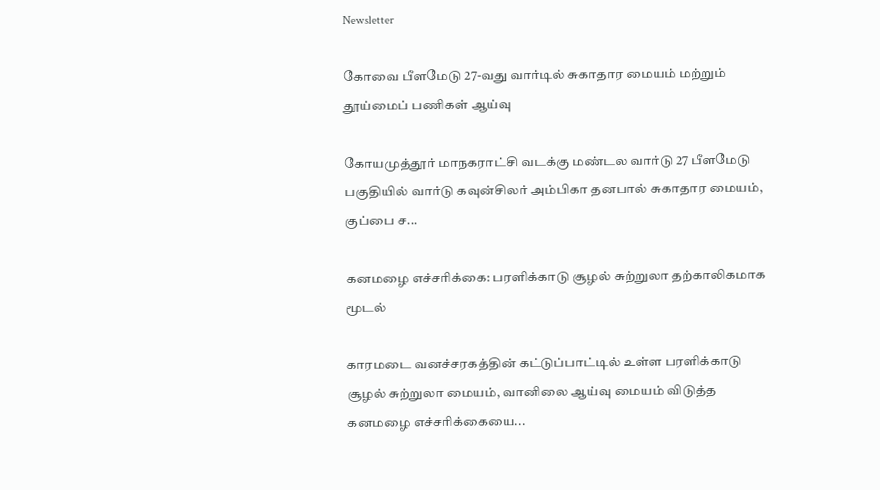Newsletter

கோவை பீளமேடு 27-வது வார்டில் சுகாதார மையம் மற்றும் தூய்மைப் பணிகள் ஆய்வு

கோயமுத்தூர் மாநகராட்சி வடக்கு மண்டல வார்டு 27 பீளமேடு பகுதியில் வார்டு கவுன்சிலர் அம்பிகா தனபால் சுகாதார மையம், குப்பை ச...

கனமழை எச்சரிக்கை: பரளிக்காடு சூழல் சுற்றுலா தற்காலிகமாக மூடல்

காரமடை வனச்சரகத்தின் கட்டுப்பாட்டில் உள்ள பரளிக்காடு சூழல் சுற்றுலா மையம், வானிலை ஆய்வு மையம் விடுத்த கனமழை எச்சரிக்கையை...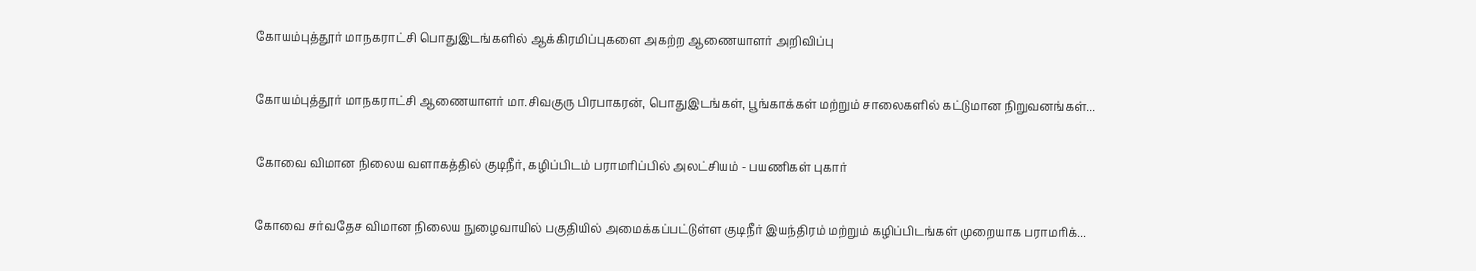கோயம்புத்தூர் மாநகராட்சி பொதுஇடங்களில் ஆக்கிரமிப்புகளை அகற்ற ஆணையாளர் அறிவிப்பு

கோயம்புத்தூர் மாநகராட்சி ஆணையாளர் மா.சிவகுரு பிரபாகரன், பொதுஇடங்கள், பூங்காக்கள் மற்றும் சாலைகளில் கட்டுமான நிறுவனங்கள்...

கோவை விமான நிலைய வளாகத்தில் குடிநீர், கழிப்பிடம் பராமரிப்பில் அலட்சியம் - பயணிகள் புகார்

கோவை சர்வதேச விமான நிலைய நுழைவாயில் பகுதியில் அமைக்கப்பட்டுள்ள குடிநீர் இயந்திரம் மற்றும் கழிப்பிடங்கள் முறையாக பராமரிக்...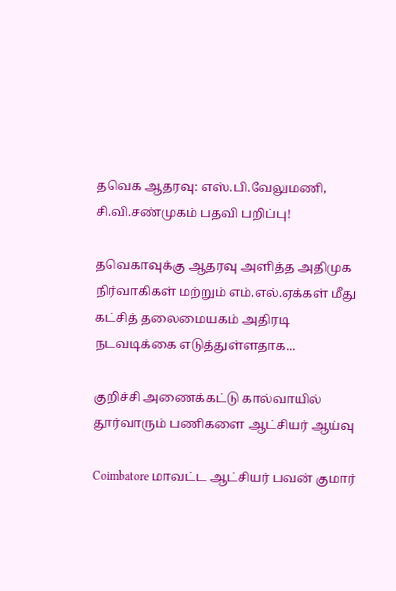தவெக ஆதரவு: எஸ்.பி.வேலுமணி, சி.வி.சண்முகம் பதவி பறிப்பு!

தவெகாவுக்கு ஆதரவு அளித்த அதிமுக நிர்வாகிகள் மற்றும் எம்.எல்.ஏக்கள் மீது கட்சித் தலைமையகம் அதிரடி நடவடிக்கை எடுத்துள்ளதாக...

குறிச்சி அணைக்கட்டு கால்வாயில் தூர்வாரும் பணிகளை ஆட்சியர் ஆய்வு

Coimbatore மாவட்ட ஆட்சியர் பவன் குமார்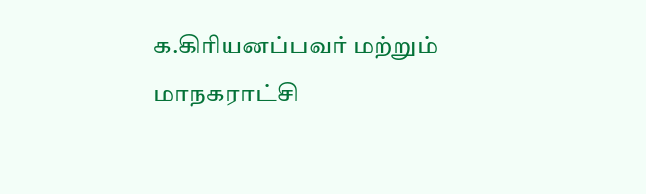க.கிரியனப்பவர் மற்றும் மாநகராட்சி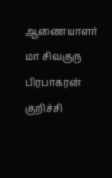ஆணையாளர்  மா சிவகுரு பிரபாகரன் குறிச்சி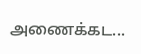அணைக்கட...